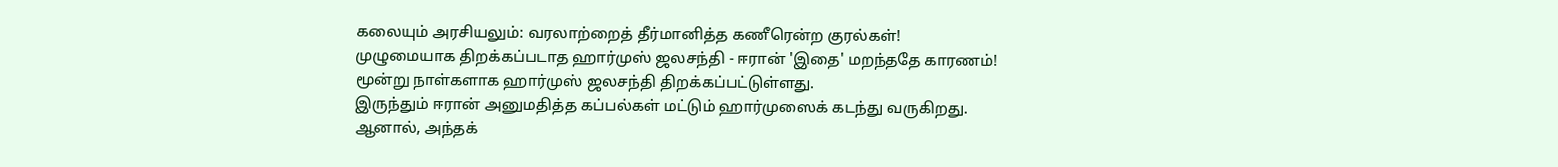கலையும் அரசியலும்: வரலாற்றைத் தீர்மானித்த கணீரென்ற குரல்கள்!
முழுமையாக திறக்கப்படாத ஹார்முஸ் ஜலசந்தி - ஈரான் 'இதை' மறந்ததே காரணம்!
மூன்று நாள்களாக ஹார்முஸ் ஜலசந்தி திறக்கப்பட்டுள்ளது.
இருந்தும் ஈரான் அனுமதித்த கப்பல்கள் மட்டும் ஹார்முஸைக் கடந்து வருகிறது.
ஆனால், அந்தக்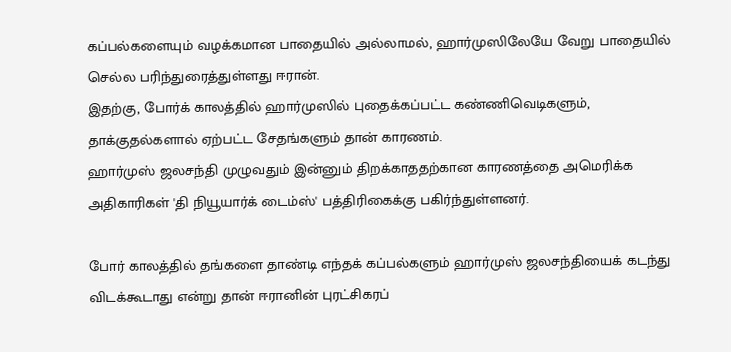கப்பல்களையும் வழக்கமான பாதையில் அல்லாமல், ஹார்முஸிலேயே வேறு பாதையில் செல்ல பரிந்துரைத்துள்ளது ஈரான்.
இதற்கு, போர்க் காலத்தில் ஹார்முஸில் புதைக்கப்பட்ட கண்ணிவெடிகளும், தாக்குதல்களால் ஏற்பட்ட சேதங்களும் தான் காரணம்.
ஹார்முஸ் ஜலசந்தி முழுவதும் இன்னும் திறக்காததற்கான காரணத்தை அமெரிக்க அதிகாரிகள் 'தி நியூயார்க் டைம்ஸ்' பத்திரிகைக்கு பகிர்ந்துள்ளனர்.

போர் காலத்தில் தங்களை தாண்டி எந்தக் கப்பல்களும் ஹார்முஸ் ஜலசந்தியைக் கடந்து விடக்கூடாது என்று தான் ஈரானின் புரட்சிகரப்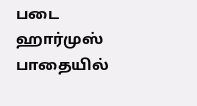படை ஹார்முஸ் பாதையில்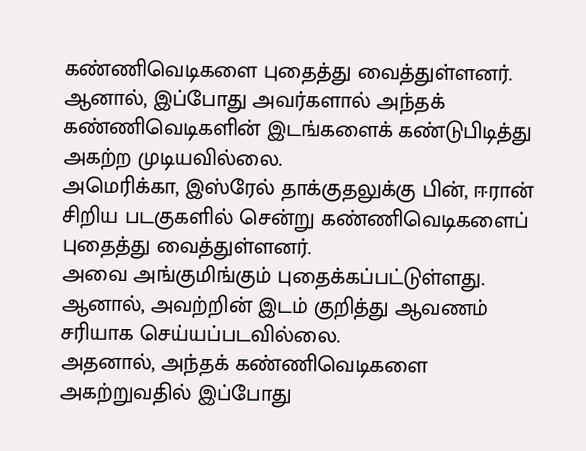கண்ணிவெடிகளை புதைத்து வைத்துள்ளனர்.
ஆனால், இப்போது அவர்களால் அந்தக் கண்ணிவெடிகளின் இடங்களைக் கண்டுபிடித்து அகற்ற முடியவில்லை.
அமெரிக்கா, இஸ்ரேல் தாக்குதலுக்கு பின், ஈரான் சிறிய படகுகளில் சென்று கண்ணிவெடிகளைப் புதைத்து வைத்துள்ளனர்.
அவை அங்குமிங்கும் புதைக்கப்பட்டுள்ளது. ஆனால், அவற்றின் இடம் குறித்து ஆவணம் சரியாக செய்யப்படவில்லை.
அதனால், அந்தக் கண்ணிவெடிகளை அகற்றுவதில் இப்போது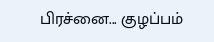பிரச்னை... குழப்பம்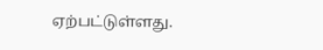ஏற்பட்டுள்ளது.